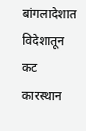बांगलादेशात विदेशातून कट कारस्थान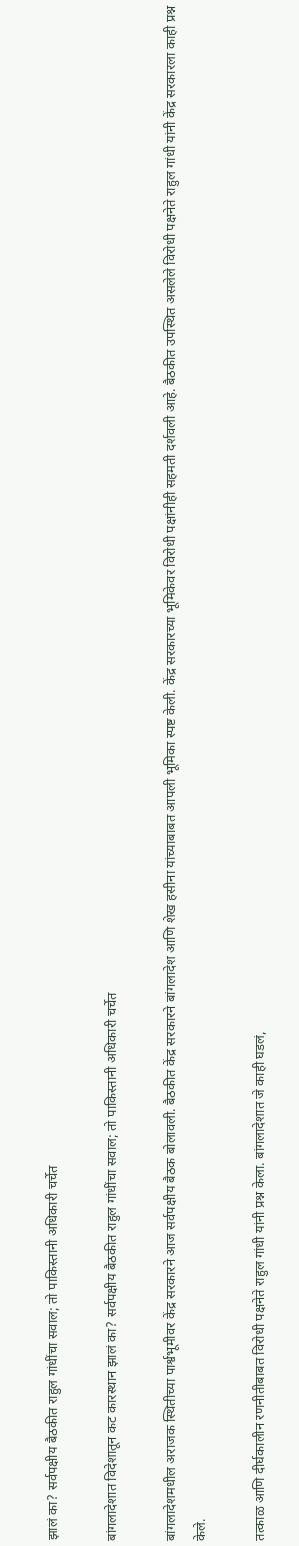झालं का? सर्वपक्षीय बैठकीत राहुल गांधींचा सवाल; तो पाकिस्तानी अधिकारी चर्चेत

बांगलादेशात विदेशातून कट कारस्थान झालं का? सर्वपक्षीय बैठकीत राहुल गांधींचा सवाल; तो पाकिस्तानी अधिकारी चर्चेत

बांगलादेशमधील अराजक स्थितीच्या पार्श्वभूमीवर केंद्र सरकारने आज सर्वपक्षीय बैठक बोलावली. बैठकीत केंद्र सरकारने बांगलादेश आणि शेख हसीना यांच्याबाबत आपली भूमिका स्पष्ट केली. केंद्र सरकारच्या भूमिकेवर विरोधी पक्षांनीही सहमती दर्शवली आहे. बैठकीत उपस्थित असलेले विरोधी पक्षनेते राहुल गांधी यांनी केंद्र सरकारला काही प्रश्न केले.

तत्काळ आणि दीर्घकालीन रणनीतीबाबत विरोधी पक्षनेते राहुल गांधी यांनी प्रश्न केला. बांगलादेशात जे काही घडलं,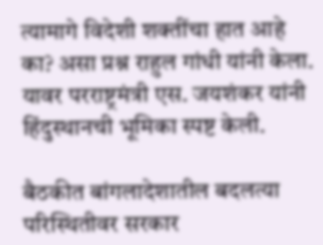त्यामागे विदेशी शक्तींचा हात आहे का? असा प्रश्न राहुल गांधी यांनी केला. यावर परराष्ट्रमंत्री एस. जयशंकर यांनी हिंदुस्थानची भूमिका स्पष्ट केली.

बैठकीत बांगलादेशातील बदलत्या परिस्थितीवर सरकार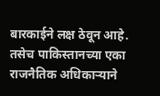बारकाईने लक्ष ठेवून आहे. तसेच पाकिस्तानच्या एका राजनैतिक अधिकाऱ्याने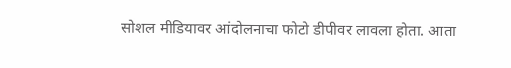सोशल मीडियावर आंदोलनाचा फोटो डीपीवर लावला होता. आता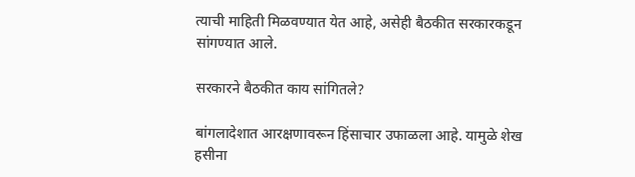त्याची माहिती मिळवण्यात येत आहे, असेही बैठकीत सरकारकडून सांगण्यात आले.

सरकारने बैठकीत काय सांगितले?

बांगलादेशात आरक्षणावरून हिंसाचार उफाळला आहे. यामुळे शेख हसीना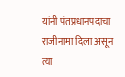यांनी पंतप्रधानपदाचा राजीनामा दिला असून त्या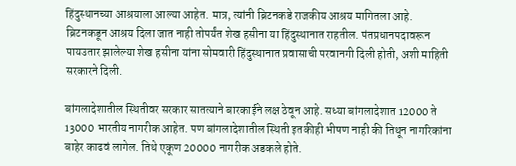हिंदुस्थानच्या आश्रयाला आल्या आहेत. मात्र, त्यांनी ब्रिटनकडे राजकीय आश्रय मागितला आहे. ब्रिटनकडून आश्रय दिला जात नाही तोपर्यंत शेख हसीना या हिंदुस्थानात राहतील. पंतप्रधानपदावरून पायउतार झालेल्या शेख हसीना यांना सोमवारी हिंदुस्थानात प्रवासाची परवानगी दिली होती, अशी माहिती सरकारने दिली.

बांगलादेशातील स्थितीवर सरकार सातत्याने बारकाईने लक्ष ठेवून आहे. सध्या बांगलादेशात 12000 ते 13000 भारतीय नागरीक आहेत. पण बांगलादेशातील स्थिती इतकीही भीषण नाही की तिथून नागरिकांना बाहेर काढवं लागेल. तिथे एकूण 20000 नागरीक अडकले होते.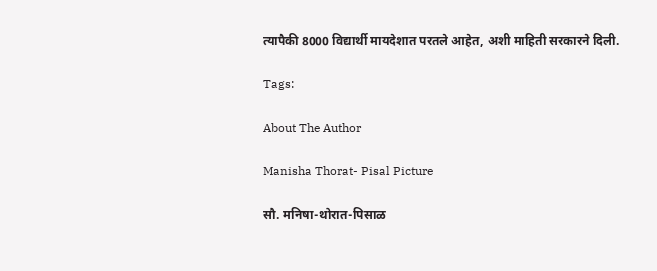त्यापैकी 8000 विद्यार्थी मायदेशात परतले आहेत, अशी माहिती सरकारने दिली.

Tags:

About The Author

Manisha Thorat- Pisal Picture

सौ. मनिषा-थोरात-पिसाळ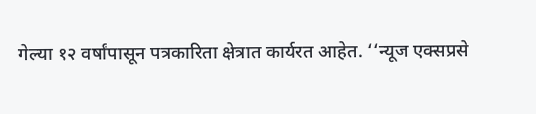गेल्या १२ वर्षांपासून पत्रकारिता क्षेत्रात कार्यरत आहेत. ‘‘न्यूज एक्सप्रसे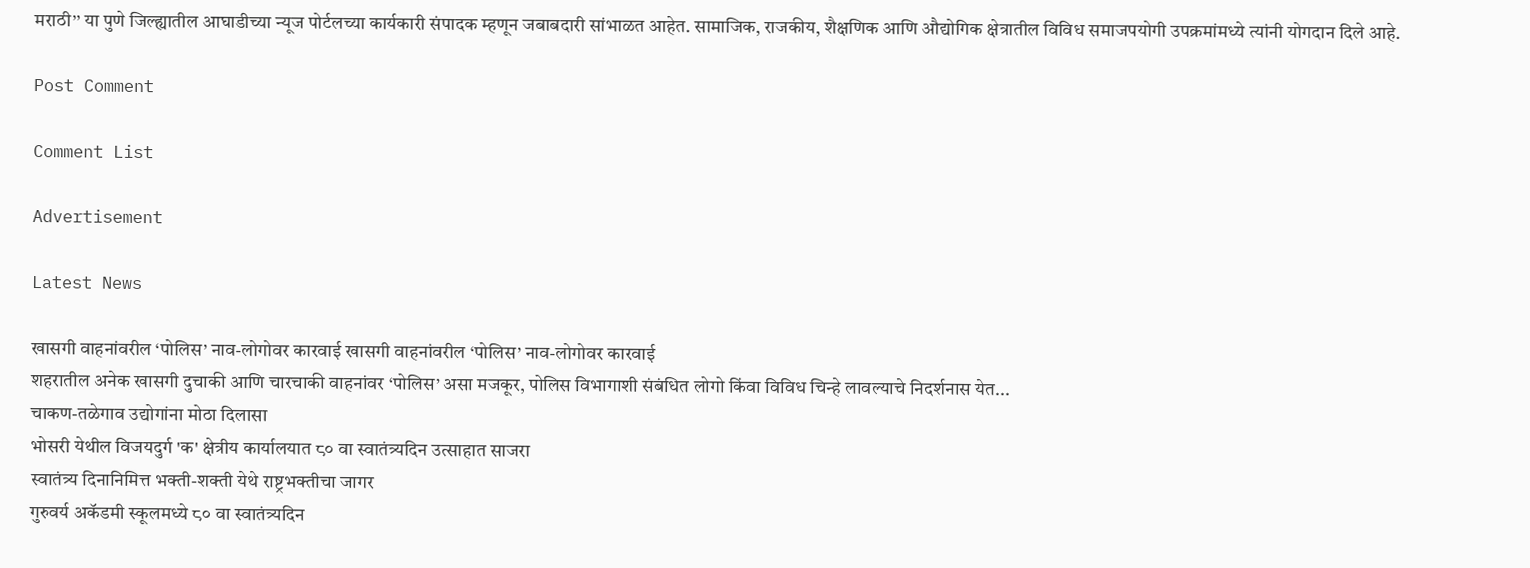मराठी’’ या पुणे जिल्ह्यातील आघाडीच्या न्यूज पोर्टलच्या कार्यकारी संपादक म्हणून जबाबदारी सांभाळत आहेत. सामाजिक, राजकीय, शैक्षणिक आणि औद्योगिक क्षेत्रातील विविध समाजपयोगी उपक्रमांमध्ये त्यांनी योगदान दिले आहे.

Post Comment

Comment List

Advertisement

Latest News

खासगी वाहनांवरील ‘पोलिस’ नाव-लोगोवर कारवाई खासगी वाहनांवरील ‘पोलिस’ नाव-लोगोवर कारवाई
शहरातील अनेक खासगी दुचाकी आणि चारचाकी वाहनांवर ‘पोलिस’ असा मजकूर, पोलिस विभागाशी संबंधित लोगो किंवा विविध चिन्हे लावल्याचे निदर्शनास येत...
चाकण-तळेगाव उद्योगांना मोठा दिलासा
भोसरी येथील विजयदुर्ग 'क' क्षेत्रीय कार्यालयात ८० वा स्वातंत्र्यदिन उत्साहात साजरा
स्वातंत्र्य दिनानिमित्त भक्ती-शक्ती येथे राष्ट्रभक्तीचा जागर
गुरुवर्य अकॅडमी स्कूलमध्ये ८० वा स्वातंत्र्यदिन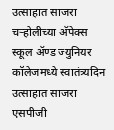उत्साहात साजरा
चऱ्होलीच्या अ‍ॅपेक्स स्कूल अ‍ॅण्ड ज्युनियर कॉलेजमध्ये स्वातंत्र्यदिन उत्साहात साजरा
एसपीजी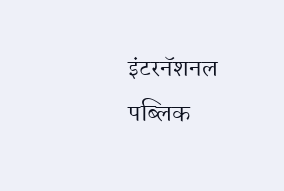इंटरनॅशनल पब्लिक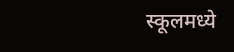स्कूलमध्ये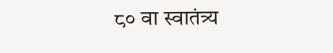८० वा स्वातंत्र्य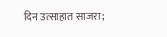दिन उत्साहात साजरा;